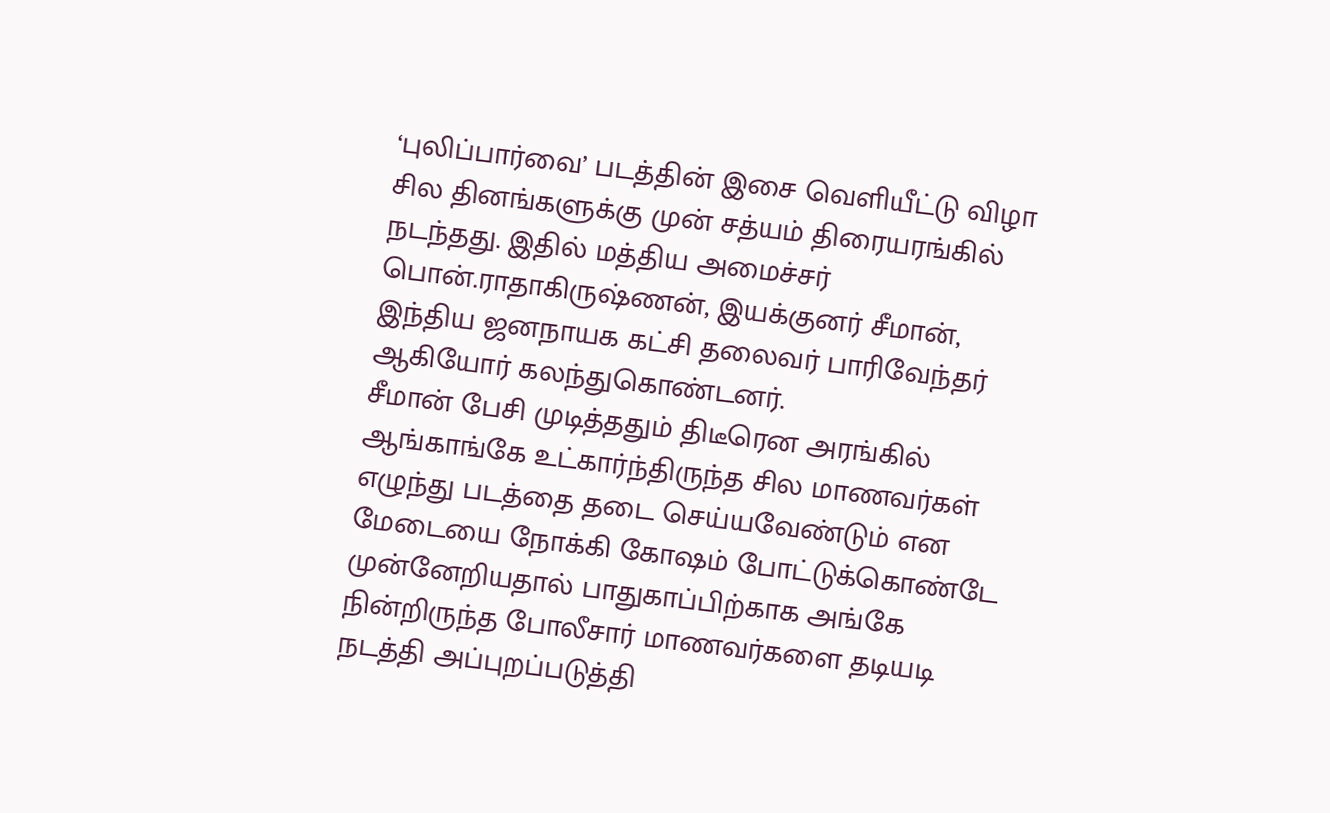‘புலிப்பார்வை’ படத்தின் இசை வெளியீட்டு விழா சில தினங்களுக்கு முன் சத்யம் திரையரங்கில் நடந்தது. இதில் மத்திய அமைச்சர் பொன்.ராதாகிருஷ்ணன், இயக்குனர் சீமான், இந்திய ஜனநாயக கட்சி தலைவர் பாரிவேந்தர் ஆகியோர் கலந்துகொண்டனர்.
சீமான் பேசி முடித்ததும் திடீரென அரங்கில் ஆங்காங்கே உட்கார்ந்திருந்த சில மாணவர்கள் எழுந்து படத்தை தடை செய்யவேண்டும் என மேடையை நோக்கி கோஷம் போட்டுக்கொண்டே முன்னேறியதால் பாதுகாப்பிற்காக அங்கே நின்றிருந்த போலீசார் மாணவர்களை தடியடி நடத்தி அப்புறப்படுத்தி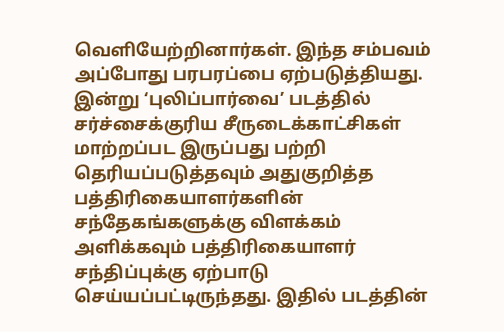வெளியேற்றினார்கள். இந்த சம்பவம் அப்போது பரபரப்பை ஏற்படுத்தியது.
இன்று ‘புலிப்பார்வை’ படத்தில் சர்ச்சைக்குரிய சீருடைக்காட்சிகள் மாற்றப்பட இருப்பது பற்றி தெரியப்படுத்தவும் அதுகுறித்த பத்திரிகையாளர்களின் சந்தேகங்களுக்கு விளக்கம் அளிக்கவும் பத்திரிகையாளர் சந்திப்புக்கு ஏற்பாடு செய்யப்பட்டிருந்தது. இதில் படத்தின்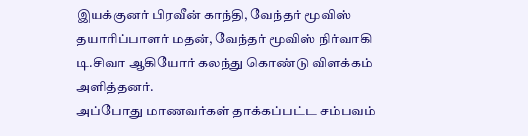இயக்குனர் பிரவீன் காந்தி, வேந்தர் மூவிஸ் தயாரிப்பாளர் மதன், வேந்தர் மூவிஸ் நிர்வாகி டி.சிவா ஆகியோர் கலந்து கொண்டு விளக்கம் அளித்தனர்.
அப்போது மாணவர்கள் தாக்கப்பட்ட சம்பவம்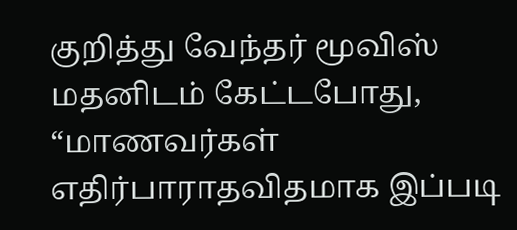குறித்து வேந்தர் மூவிஸ் மதனிடம் கேட்டபோது, “மாணவர்கள் எதிர்பாராதவிதமாக இப்படி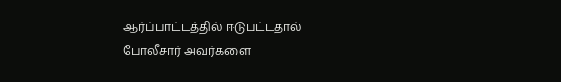ஆர்ப்பாட்டத்தில் ஈடுபட்டதால் போலீசார் அவர்களை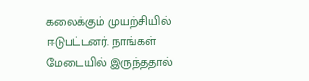கலைக்கும் முயற்சியில் ஈடுபட்டனர். நாங்கள் மேடையில் இருந்ததால்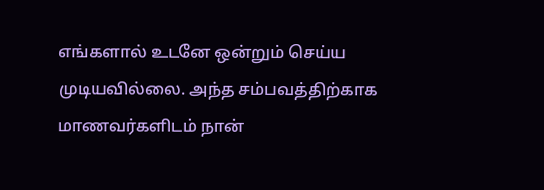எங்களால் உடனே ஒன்றும் செய்ய முடியவில்லை. அந்த சம்பவத்திற்காக மாணவர்களிடம் நான்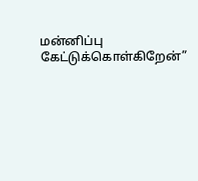மன்னிப்பு கேட்டுக்கொள்கிறேன்”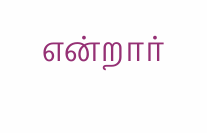என்றார்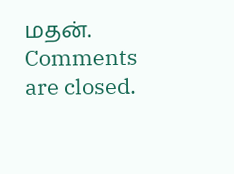மதன்.
Comments are closed.